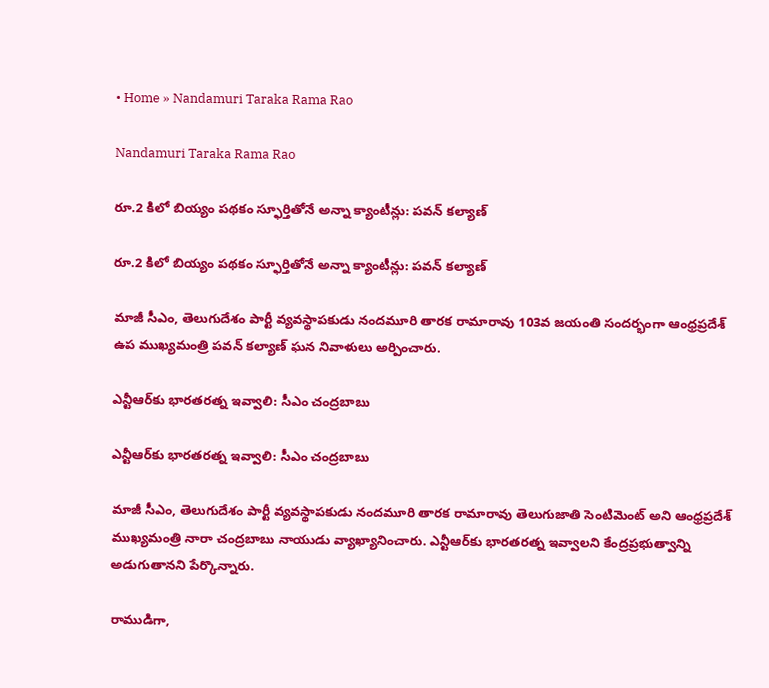• Home » Nandamuri Taraka Rama Rao

Nandamuri Taraka Rama Rao

రూ.2 కిలో బియ్యం పథకం స్ఫూర్తితోనే అన్నా క్యాంటీన్లు: పవన్ కల్యాణ్

రూ.2 కిలో బియ్యం పథకం స్ఫూర్తితోనే అన్నా క్యాంటీన్లు: పవన్ కల్యాణ్

మాజీ సీఎం, తెలుగుదేశం పార్టీ వ్యవస్థాపకుడు నందమూరి తారక రామారావు 103వ జయంతి సందర్భంగా ఆంధ్రప్రదేశ్ ఉప ముఖ్యమంత్రి పవన్ కల్యాణ్ ఘన నివాళులు అర్పించారు.

ఎన్టీఆర్‌కు భారతరత్న ఇవ్వాలి: సీఎం చంద్రబాబు

ఎన్టీఆర్‌కు భారతరత్న ఇవ్వాలి: సీఎం చంద్రబాబు

మాజీ సీఎం, తెలుగుదేశం పార్టీ వ్యవస్థాపకుడు నందమూరి తారక రామారావు తెలుగుజాతి సెంటిమెంట్ అని ఆంధ్రప్రదేశ్ ముఖ్యమంత్రి నారా చంద్రబాబు నాయుడు వ్యాఖ్యానించారు. ఎన్టీఆర్‌కు భారతరత్న ఇవ్వాలని కేంద్రప్రభుత్వాన్ని అడుగుతానని పేర్కొన్నారు.

రాముడిగా,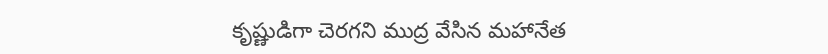కృష్ణుడిగా చెరగని ముద్ర వేసిన మహానేత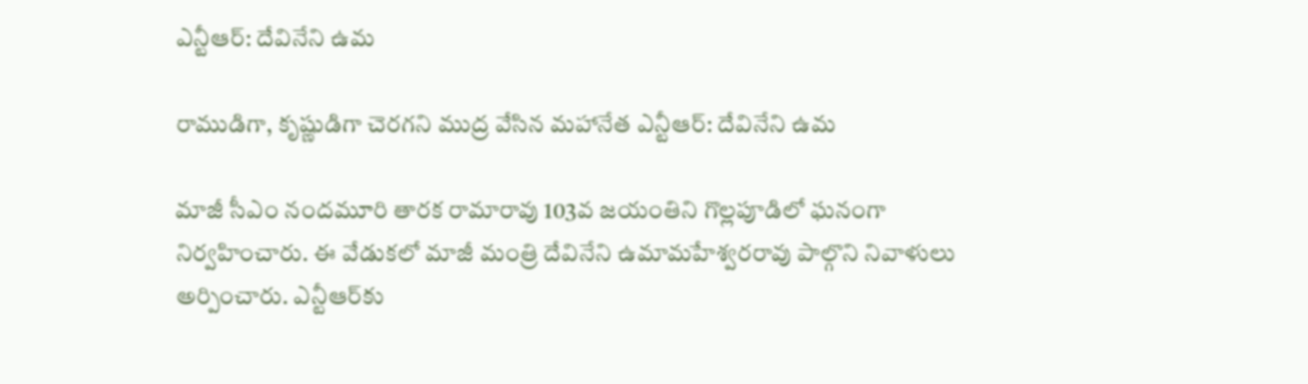ఎన్టీఆర్: దేవినేని ఉమ

రాముడిగా, కృష్ణుడిగా చెరగని ముద్ర వేసిన మహానేత ఎన్టీఆర్: దేవినేని ఉమ

మాజీ సీఎం నందమూరి తారక రామారావు 103వ జయంతిని గొల్లపూడిలో ఘనంగా నిర్వహించారు. ఈ వేడుకలో మాజీ మంత్రి దేవినేని ఉమామహేశ్వరరావు పాల్గొని నివాళులు అర్పించారు. ఎన్టీఆర్‌కు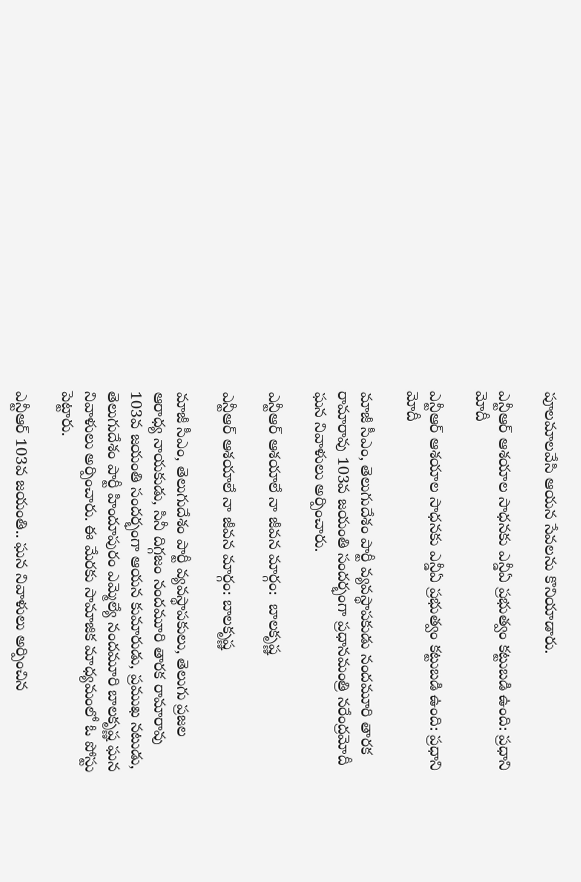పూలమాలవేసి ఆయన సేవలను కొనియాడారు.

ఎన్టీఆర్ ఆశయాల సాధనకు ఎన్డీఏ ప్రభుత్వం కట్టుబడి ఉంది: ప్రధాని మోదీ

ఎన్టీఆర్ ఆశయాల సాధనకు ఎన్డీఏ ప్రభుత్వం కట్టుబడి ఉంది: ప్రధాని మోదీ

మాజీ సీఎం, తెలుగుదేశం పార్టీ వ్యవస్థాపకుడు నందమూరి తారక రామారావు 103వ జయంతి సందర్భంగా ప్రధానమంత్రి నరేంద్రమోదీ ఘన నివాళులు అర్పించారు.

ఎన్టీఆర్ ఆశయాలే నా జీవన మార్గం:  బాలకృష్ణ

ఎన్టీఆర్ ఆశయాలే నా జీవన మార్గం: బాలకృష్ణ

మాజీ సీఎం, తెలుగుదేశం పార్టీ వ్యవస్థాపకులు, తెలుగు ప్రజల ఆరాధ్య నాయకుడు, సినీ దిగ్గజం నందమూరి తారక రామారావు 103వ జయంతి సందర్భంగా ఆయన కుమారుడు, ప్రముఖ నటుడు, తెలుగుదేశం పార్టీ హిందూపురం ఎమ్మెల్యే నందమూరి బాలకృష్ణ ఘన నివాళులు అర్పించారు. ఈ మేరకు సామాజిక మాధ్యమంలో ఓ పోస్టు పెట్టారు.

ఎన్టీఆర్ 103వ జయంతి.. ఘన నివాళులు అర్పించిన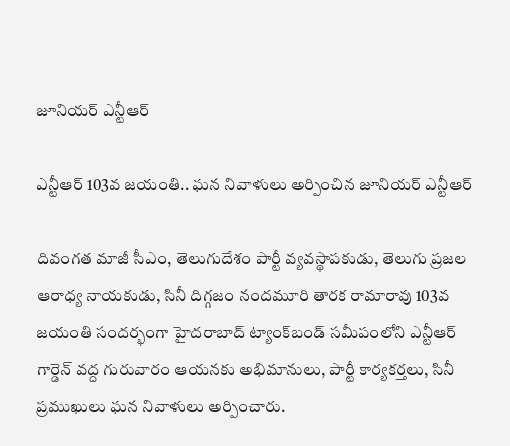జూనియర్ ఎన్టీఆర్

ఎన్టీఆర్ 103వ జయంతి.. ఘన నివాళులు అర్పించిన జూనియర్ ఎన్టీఆర్

దివంగత మాజీ సీఎం, తెలుగుదేశం పార్టీ వ్యవస్థాపకుడు, తెలుగు ప్రజల ఆరాధ్య నాయకుడు, సినీ దిగ్గజం నందమూరి తారక రామారావు 103వ జయంతి సందర్భంగా హైదరాబాద్ ట్యాంక్‌బండ్ సమీపంలోని ఎన్టీఆర్ గార్డెన్ వద్ద గురువారం ఆయనకు అభిమానులు, పార్టీ కార్యకర్తలు, సినీ ప్రముఖులు ఘన నివాళులు అర్పించారు.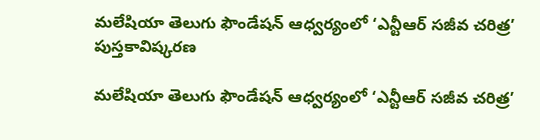మలేషియా తెలుగు ఫౌండేషన్ ఆధ్వర్యంలో ‘ఎన్టీఆర్ సజీవ చరిత్ర’ పుస్తకావిష్కరణ

మలేషియా తెలుగు ఫౌండేషన్ ఆధ్వర్యంలో ‘ఎన్టీఆర్ సజీవ చరిత్ర’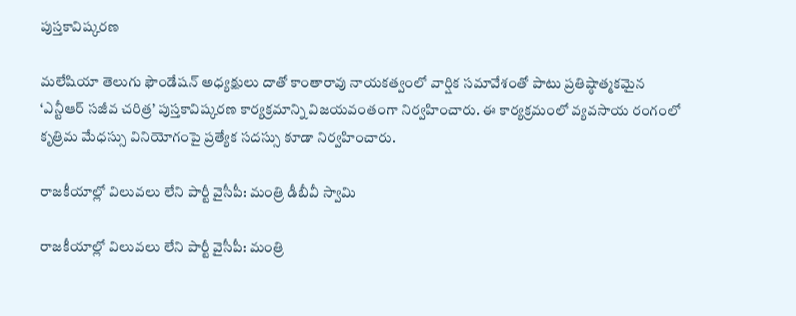పుస్తకావిష్కరణ

మలేషియా తెలుగు ఫౌండేషన్ అధ్యక్షులు దాతో కాంతారావు నాయకత్వంలో వార్షిక సమావేశంతో పాటు ప్రతిష్ఠాత్మకమైన ‘ఎన్టీఆర్ సజీవ చరిత్ర’ పుస్తకావిష్కరణ కార్యక్రమాన్ని విజయవంతంగా నిర్వహించారు. ఈ కార్యక్రమంలో వ్యవసాయ రంగంలో కృత్రిమ మేధస్సు వినియోగంపై ప్రత్యేక సదస్సు కూడా నిర్వహించారు.

రాజకీయాల్లో విలువలు లేని పార్టీ వైసీపీ: మంత్రి డీబీవీ స్వామి

రాజకీయాల్లో విలువలు లేని పార్టీ వైసీపీ: మంత్రి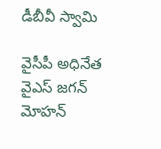డీబీవీ స్వామి

వైసీపీ అధినేత వైఎస్ జగన్ మోహన్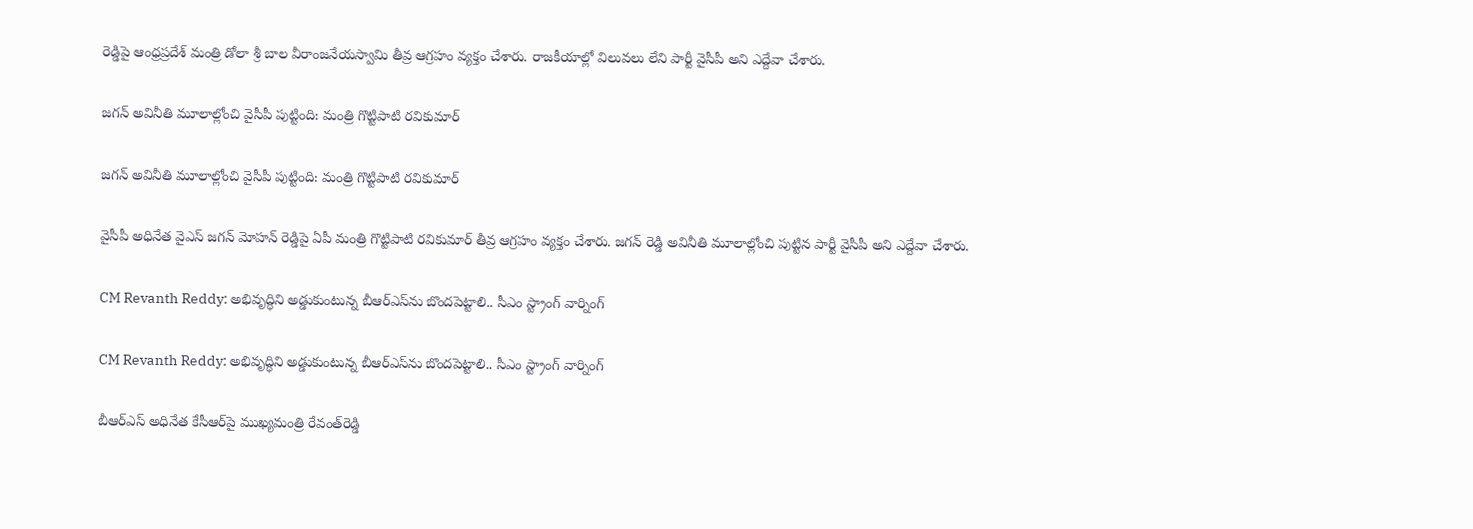రెడ్డిపై ఆంధ్రప్రదేశ్ మంత్రి డోలా శ్రీ బాల వీరాంజనేయస్వామి తీవ్ర ఆగ్రహం వ్యక్తం చేశారు. రాజకీయాల్లో విలువలు లేని పార్టీ వైసీపీ అని ఎద్దేవా చేశారు.

జగన్ అవినీతి మూలాల్లోంచి వైసీపీ పుట్టింది: మంత్రి గొట్టిపాటి రవికుమార్

జగన్ అవినీతి మూలాల్లోంచి వైసీపీ పుట్టింది: మంత్రి గొట్టిపాటి రవికుమార్

వైసీపీ అధినేత వైఎస్ జగన్ మోహన్ రెడ్డిపై ఏపీ మంత్రి గొట్టిపాటి రవికుమార్ తీవ్ర ఆగ్రహం వ్యక్తం చేశారు. జగన్ రెడ్డి అవినీతి మూలాల్లోంచి పుట్టిన పార్టీ వైసీపీ అని ఎద్దేవా చేశారు.

CM Revanth Reddy: అభివృద్ధిని అడ్డుకుంటున్న బీఆర్ఎస్‌ను బొందపెట్టాలి.. సీఎం స్ట్రాంగ్ వార్నింగ్

CM Revanth Reddy: అభివృద్ధిని అడ్డుకుంటున్న బీఆర్ఎస్‌ను బొందపెట్టాలి.. సీఎం స్ట్రాంగ్ వార్నింగ్

బీఆర్ఎస్ అధినేత కేసీఆర్‌పై ముఖ్యమంత్రి రేవంత్‌రెడ్డి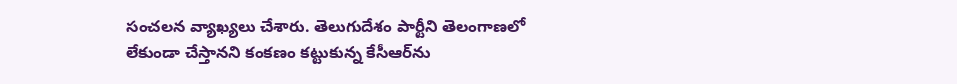సంచలన వ్యాఖ్యలు చేశారు. తెలుగుదేశం పార్టీని తెలంగాణలో లేకుండా చేస్తానని కంకణం కట్టుకున్న కేసీఆర్‌ను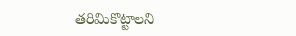తరిమికొట్టాలని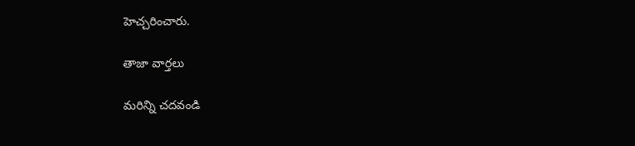హెచ్చరించారు.

తాజా వార్తలు

మరిన్ని చదవండి